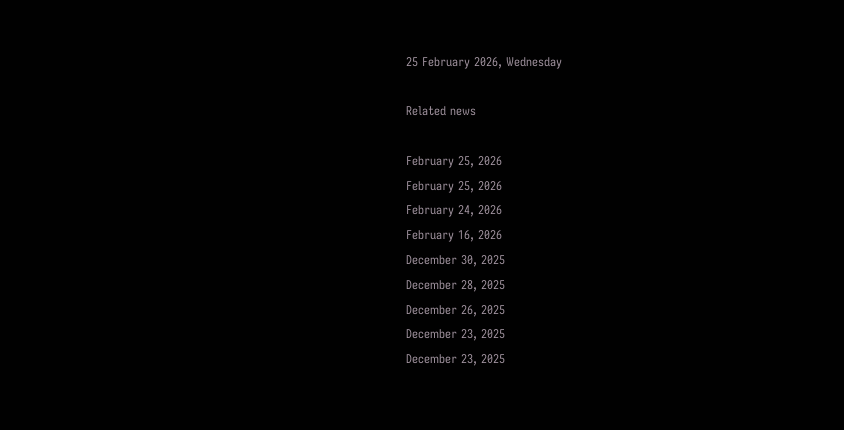25 February 2026, Wednesday

Related news

February 25, 2026
February 25, 2026
February 24, 2026
February 16, 2026
December 30, 2025
December 28, 2025
December 26, 2025
December 23, 2025
December 23, 2025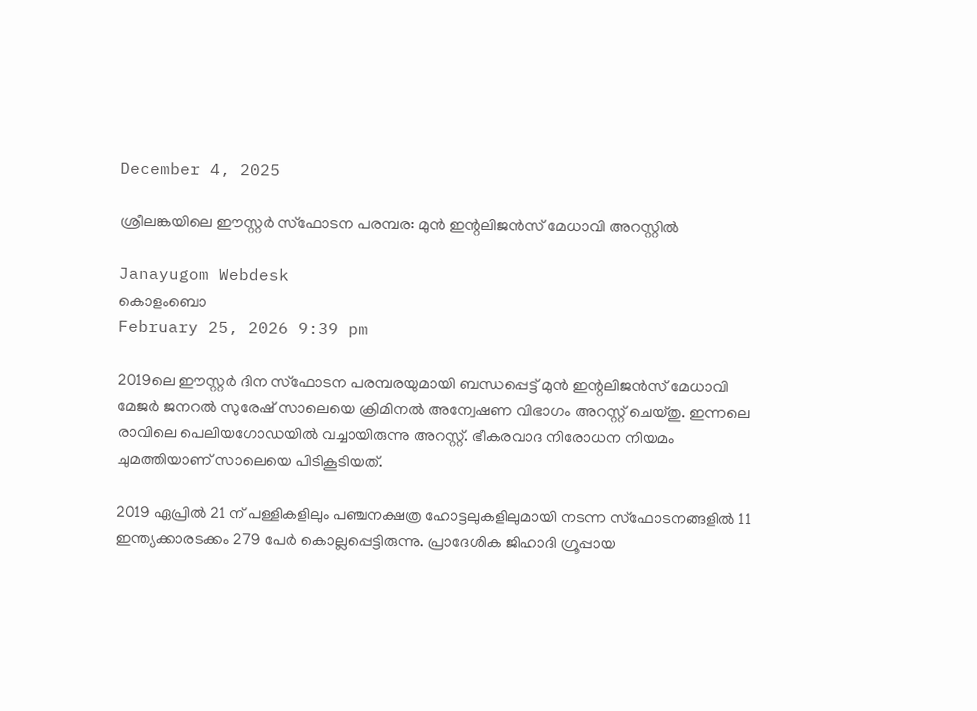December 4, 2025

ശ്രീലങ്കയിലെ ഈസ്റ്റര്‍ സ്ഫോടന പരമ്പര: മുന്‍ ഇന്റലിജന്‍സ് മേധാവി അറസ്റ്റില്‍

Janayugom Webdesk
കൊളംബൊ
February 25, 2026 9:39 pm

2019ലെ ഈസ്റ്റര്‍ ദിന സ്ഫോടന പരമ്പരയുമായി ബന്ധപ്പെട്ട് മുന്‍ ഇന്റലിജന്‍സ് മേധാവി മേജര്‍ ജനറല്‍ സുരേഷ് സാലെയെ ക്രിമിനല്‍ അന്വേഷണ വിഭാഗം അറസ്റ്റ് ചെയ്തു. ഇന്നലെ രാവിലെ പെലിയഗോഡയിൽ വച്ചായിരുന്നു അറസ്റ്റ്. ഭീകരവാദ നിരോധന നിയമം ചുമത്തിയാണ് സാലെയെ പിടികൂടിയത്.

2019 ഏപ്രിൽ 21 ന് പള്ളികളിലും പഞ്ചനക്ഷത്ര ഹോട്ടലുകളിലുമായി നടന്ന സ്ഫോടനങ്ങളിൽ 11 ഇന്ത്യക്കാരടക്കം 279 പേർ കൊല്ലപ്പെട്ടിരുന്നു. പ്രാദേശിക ജിഹാദി ഗ്രൂപ്പായ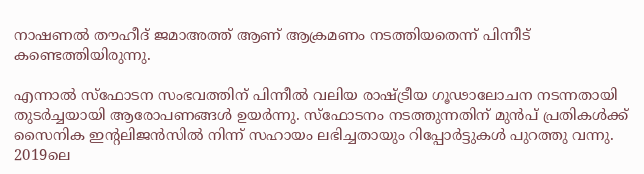നാഷണൽ തൗഹീദ് ജമാഅത്ത് ആണ് ആക്രമണം നടത്തിയതെന്ന് പിന്നീട് കണ്ടെത്തിയിരുന്നു.

എന്നാൽ സ്ഫോടന സംഭവത്തിന് പിന്നീൽ വലിയ രാഷ്ട്രീയ ഗൂഢാലോചന നടന്നതായി തുടര്‍ച്ചയായി ആരോപണങ്ങൾ ഉയർന്നു. സ്ഫോടനം നടത്തുന്നതിന് മുൻപ് പ്രതികൾക്ക് സൈനിക ഇന്റലിജൻസിൽ നിന്ന് സഹായം ലഭിച്ചതായും റിപ്പോര്‍ട്ടുകൾ പുറത്തു വന്നു. 2019ലെ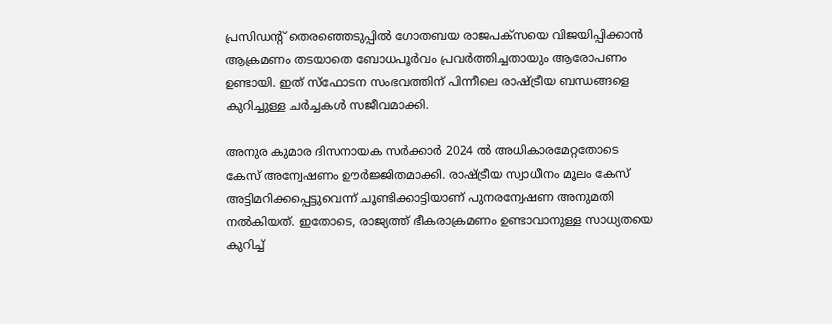പ്രസിഡന്റ് തെരഞ്ഞെടുപ്പിൽ ഗോതബയ രാജപക്സയെ വിജയിപ്പിക്കാൻ ആക്രമണം തടയാതെ ബോധപൂർവം പ്രവര്‍ത്തിച്ചതായും ആരോപണം ഉണ്ടായി. ഇത് സ്ഫോടന സംഭവത്തിന് പിന്നീലെ രാഷ്ട്രീയ ബന്ധങ്ങളെ കുറിച്ചുള്ള ചര്‍ച്ചകള്‍ സജീവമാക്കി.

അനുര കുമാര ദിസനായക സർക്കാർ 2024 ൽ അധികാരമേറ്റതോടെ കേസ് അന്വേഷണം ഊർജ്ജിതമാക്കി. രാഷ്ട്രീയ സ്വാധീനം മൂലം കേസ് അട്ടിമറിക്കപ്പെട്ടുവെന്ന് ചൂണ്ടിക്കാട്ടിയാണ് പുനരന്വേഷണ അനുമതി നൽകിയത്. ഇതോടെ, രാജ്യത്ത് ഭീകരാക്രമണം ഉണ്ടാവാനുള്ള സാധ്യതയെ കുറിച്ച്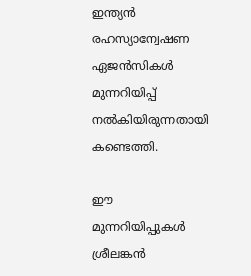ഇന്ത്യൻ രഹസ്യാന്വേഷണ ഏജൻസികൾ മുന്നറിയിപ്പ് നൽകിയിരുന്നതായി കണ്ടെത്തി.

ഈ മുന്നറിയിപ്പുകൾ ശ്രീലങ്കൻ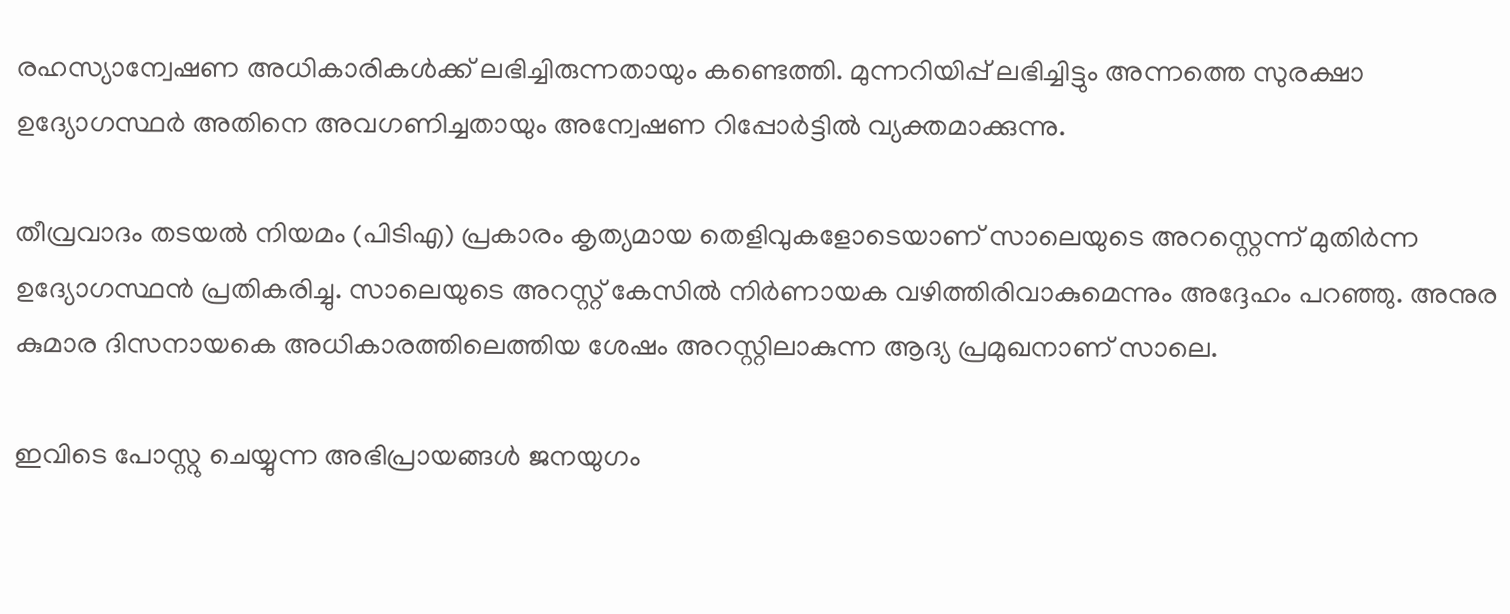രഹസ്യാന്വേഷണ അധികാരികൾക്ക് ലഭിച്ചിരുന്നതായും കണ്ടെത്തി. മുന്നറിയിപ്പ് ലഭിച്ചിട്ടും അന്നത്തെ സുരക്ഷാ ഉദ്യോഗസ്ഥർ അതിനെ അവഗണിച്ചതായും അന്വേഷണ റിപ്പോർട്ടില്‍ വ്യക്തമാക്കുന്നു.

തീവ്രവാദം തടയല്‍ നിയമം (പിടിഎ) പ്രകാരം കൃത്യമായ തെളിവുകളോടെയാണ് സാലെയുടെ അറസ്റ്റെന്ന് മുതിര്‍ന്ന ഉദ്യോഗസ്ഥന്‍ പ്രതികരിച്ചു. സാലെയുടെ അറസ്റ്റ് കേസില്‍ നിര്‍ണായക വഴിത്തിരിവാകുമെന്നും അദ്ദേഹം പറഞ്ഞു. അനുര കുമാര ദിസനായകെ അധികാരത്തിലെത്തിയ ശേഷം അറസ്റ്റിലാകുന്ന ആദ്യ പ്രമുഖനാണ് സാലെ.

ഇവിടെ പോസ്റ്റു ചെയ്യുന്ന അഭിപ്രായങ്ങള്‍ ജനയുഗം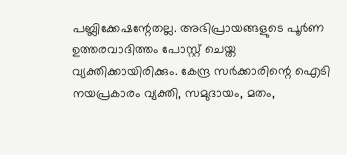പബ്ലിക്കേഷന്റേതല്ല. അഭിപ്രായങ്ങളുടെ പൂര്‍ണ ഉത്തരവാദിത്തം പോസ്റ്റ് ചെയ്ത വ്യക്തിക്കായിരിക്കും. കേന്ദ്ര സര്‍ക്കാരിന്റെ ഐടി നയപ്രകാരം വ്യക്തി, സമുദായം, മതം,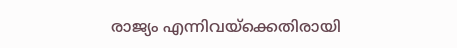രാജ്യം എന്നിവയ്‌ക്കെതിരായി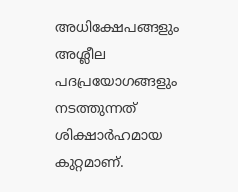അധിക്ഷേപങ്ങളും അശ്ലീല പദപ്രയോഗങ്ങളും നടത്തുന്നത് ശിക്ഷാര്‍ഹമായ കുറ്റമാണ്.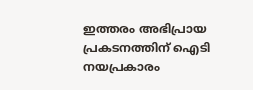ഇത്തരം അഭിപ്രായ പ്രകടനത്തിന് ഐടി നയപ്രകാരം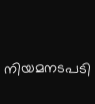നിയമനടപടി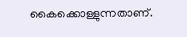കൈക്കൊള്ളുന്നതാണ്.